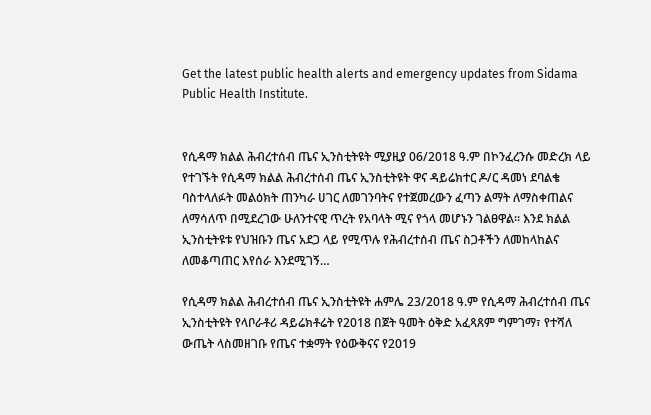Get the latest public health alerts and emergency updates from Sidama Public Health Institute.


የሲዳማ ክልል ሕብረተሰብ ጤና ኢንስቲትዩት ሚያዚያ 06/2018 ዓ.ም በኮንፈረንሱ መድረክ ላይ የተገኙት የሲዳማ ክልል ሕብረተሰብ ጤና ኢንስቲትዩት ዋና ዳይሬክተር ዶ/ር ዳመነ ደባልቄ ባስተላለፉት መልዕክት ጠንካራ ሀገር ለመገንባትና የተጀመረውን ፈጣን ልማት ለማስቀጠልና ለማሳለጥ በሚደረገው ሁለንተናዊ ጥረት የአባላት ሚና የጎላ መሆኑን ገልፀዋል። እንደ ክልል ኢንስቲትዩቱ የህዝቡን ጤና አደጋ ላይ የሚጥሉ የሕብረተሰብ ጤና ስጋቶችን ለመከላከልና ለመቆጣጠር እየሰራ እንደሚገኝ…

የሲዳማ ክልል ሕብረተሰብ ጤና ኢንስቲትዩት ሐምሌ 23/2018 ዓ.ም የሲዳማ ሕብረተሰብ ጤና ኢንስቲትዩት የላቦራቶሪ ዳይሬክቶሬት የ2018 በጀት ዓመት ዕቅድ አፈጻጸም ግምገማ፣ የተሻለ ውጤት ላስመዘገቡ የጤና ተቋማት የዕውቅናና የ2019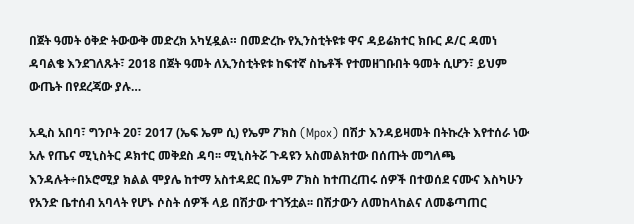በጀት ዓመት ዕቅድ ትውውቅ መድረክ አካሂዷል። በመድረኩ የኢንስቲትዩቱ ዋና ዳይሬክተር ክቡር ዶ/ር ዳመነ ዳባልቄ እንደገለጹት፣ 2018 በጀት ዓመት ለኢንስቲትዩቱ ከፍተኛ ስኬቶች የተመዘገቡበት ዓመት ሲሆን፣ ይህም ውጤት በየደረጃው ያሉ…

አዲስ አበባ፣ ግንቦት 20፣ 2017 (ኤፍ ኤም ሲ) የኤም ፖክስ (Mpox) በሽታ እንዳይዛመት በትኩረት እየተሰራ ነው አሉ የጤና ሚኒስትር ዶክተር መቅደስ ዳባ፡፡ ሚኒስትሯ ጉዳዩን አስመልክተው በሰጡት መግለጫ እንዳሉት÷በኦሮሚያ ክልል ሞያሌ ከተማ አስተዳደር በኤም ፖክስ ከተጠረጠሩ ሰዎች በተወሰደ ናሙና እስካሁን የአንድ ቤተሰብ አባላት የሆኑ ሶስት ሰዎች ላይ በሽታው ተገኝቷል፡፡ በሽታውን ለመከላከልና ለመቆጣጠር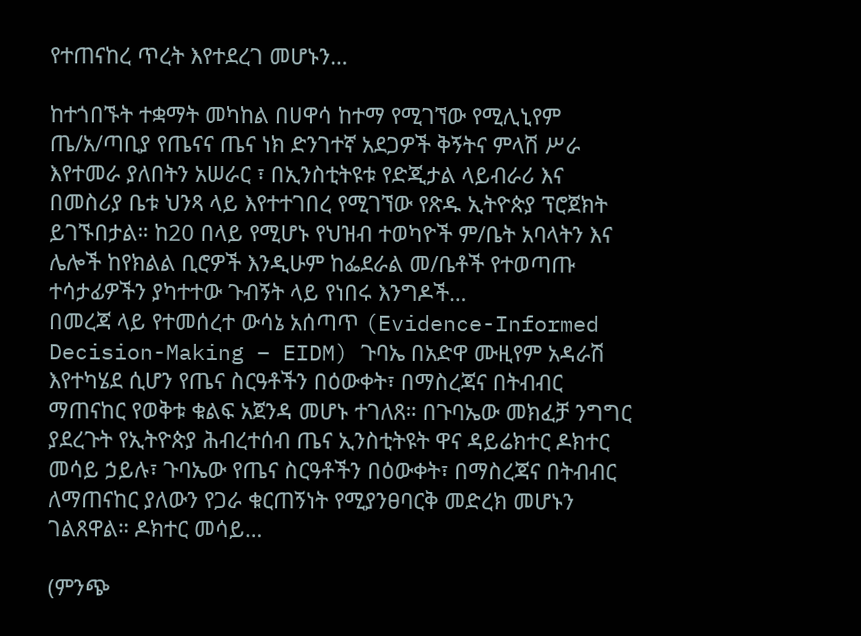የተጠናከረ ጥረት እየተደረገ መሆኑን…

ከተጎበኙት ተቋማት መካከል በሀዋሳ ከተማ የሚገኘው የሚሊኒየም ጤ/አ/ጣቢያ የጤናና ጤና ነክ ድንገተኛ አደጋዎች ቅኝትና ምላሽ ሥራ እየተመራ ያለበትን አሠራር ፣ በኢንስቲትዩቱ የድጂታል ላይብራሪ እና በመስሪያ ቤቱ ህንጻ ላይ እየተተገበረ የሚገኘው የጽዱ ኢትዮጵያ ፕሮጀክት ይገኙበታል። ከ20 በላይ የሚሆኑ የህዝብ ተወካዮች ም/ቤት አባላትን እና ሌሎች ከየክልል ቢሮዎች እንዲሁም ከፌደራል መ/ቤቶች የተወጣጡ ተሳታፊዎችን ያካተተው ጉብኝት ላይ የነበሩ እንግዶች…
በመረጃ ላይ የተመሰረተ ውሳኔ አሰጣጥ (Evidence-Informed Decision-Making – EIDM) ጉባኤ በአድዋ ሙዚየም አዳራሽ እየተካሄደ ሲሆን የጤና ስርዓቶችን በዕውቀት፣ በማስረጃና በትብብር ማጠናከር የወቅቱ ቁልፍ አጀንዳ መሆኑ ተገለጸ። በጉባኤው መክፈቻ ንግግር ያደረጉት የኢትዮጵያ ሕብረተሰብ ጤና ኢንስቲትዩት ዋና ዳይሬክተር ዶክተር መሳይ ኃይሉ፣ ጉባኤው የጤና ስርዓቶችን በዕውቀት፣ በማስረጃና በትብብር ለማጠናከር ያለውን የጋራ ቁርጠኝነት የሚያንፀባርቅ መድረክ መሆኑን ገልጸዋል። ዶክተር መሳይ…

(ምንጭ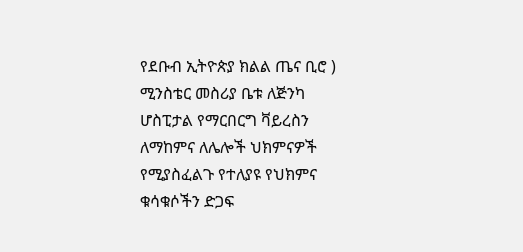የደቡብ ኢትዮጵያ ክልል ጤና ቢሮ ) ሚንስቴር መስሪያ ቤቱ ለጅንካ ሆስፒታል የማርበርግ ቫይረስን ለማከምና ለሌሎች ህክምናዎች የሚያስፈልጉ የተለያዩ የህክምና ቁሳቁሶችን ድጋፍ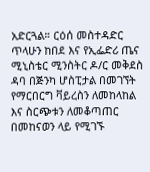አድርጓል። ርዕሰ መስተዳድር ጥላሁን ከበደ እና የኢፌድሪ ጤና ሚኒስቴር ሚንስትር ዶ/ር መቅደስ ዳባ በጅንካ ሆስፒታል በመገኘት የማርበርግ ቫይረስን ለመከላከል እና ስርጭቱን ለመቆጣጠር በመከናወን ላይ የሚገኙ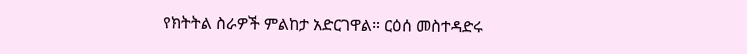የክትትል ስራዎች ምልከታ አድርገዋል። ርዕሰ መስተዳድሩ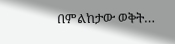በምልከታው ወቅት…